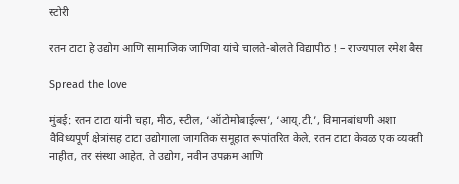स्टोरी

रतन टाटा हे उद्योग आणि सामाजिक जाणिवा यांचे चालते-बोलते विद्यापीठ ! – राज्‍यपाल रमेश बैस

Spread the love

मुंबई: रतन टाटा यांनी चहा, मीठ, स्‍टील, ‘ऑटोमोबाईल्‍स’, ‘आय्.टी.’, विमानबांधणी अशा वैविध्‍यपूर्ण क्षेत्रांसह टाटा उद्योगाला जागतिक समूहात रूपांतरित केले. रतन टाटा केवळ एक व्‍यक्‍ती नाहीत, तर संस्‍था आहेत. ते उद्योग, नवीन उपक्रम आणि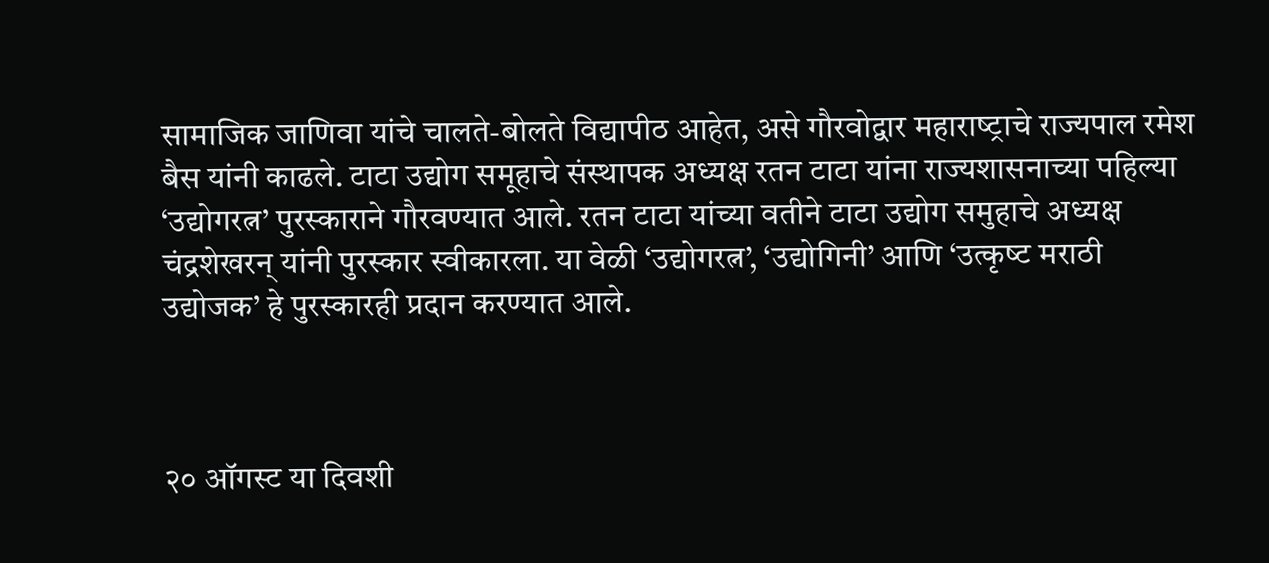सामाजिक जाणिवा यांचे चालते-बोलते विद्यापीठ आहेत, असे गौरवोद्वार महाराष्‍ट्राचे राज्‍यपाल रमेश बैस यांनी काढले. टाटा उद्योग समूहाचे संस्‍थापक अध्‍यक्ष रतन टाटा यांना राज्‍यशासनाच्‍या पहिल्‍या ‘उद्योगरत्न’ पुरस्‍काराने गौरवण्‍यात आले. रतन टाटा यांच्‍या वतीने टाटा उद्योग समुहाचे अध्‍यक्ष चंद्रशेखरन् यांनी पुरस्‍कार स्‍वीकारला. या वेळी ‘उद्योगरत्न’, ‘उद्योगिनी’ आणि ‘उत्‍कृष्‍ट मराठी उद्योजक’ हे पुरस्‍कारही प्रदान करण्‍यात आले.



२० ऑगस्‍ट या दिवशी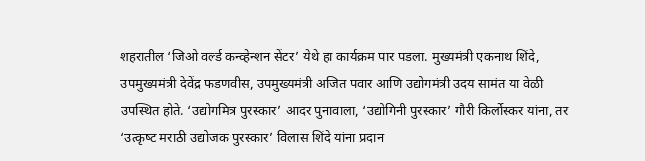शहरातील ‘जिओ वर्ल्‍ड कन्‍व्‍हेन्‍शन सेंटर’ येथे हा कार्यक्रम पार पडला. मुख्‍यमंत्री एकनाथ शिंदे, उपमुख्‍यमंत्री देवेंद्र फडणवीस, उपमुख्‍यमंत्री अजित पवार आणि उद्योगमंत्री उदय सामंत या वेळी उपस्‍थित होते. ‘उद्योगमित्र पुरस्‍कार’ आदर पुनावाला, ‘उद्योगिनी पुरस्‍कार’ गौरी किर्लोस्‍कर यांना, तर ‘उत्‍कृष्‍ट मराठी उद्योजक पुरस्‍कार’ विलास शिंदे यांना प्रदान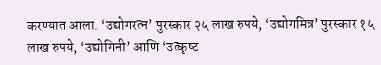करण्‍यात आला. ‘उद्योगरत्न’ पुरस्‍कार २५ लाख रुपये, ‘उद्योगमित्र’ पुरस्‍कार १५ लाख रुपये, ‘उद्योगिनी’ आणि ‘उत्‍कृष्‍ट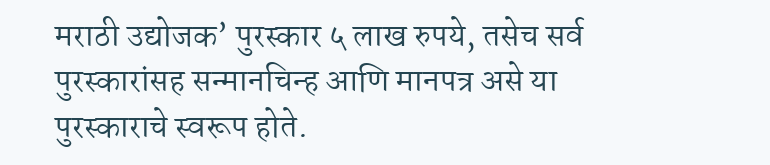मराठी उद्योजक’ पुरस्‍कार ५ लाख रुपये, तसेच सर्व पुरस्‍कारांसह सन्‍मानचिन्‍ह आणि मानपत्र असे या पुरस्‍काराचे स्‍वरूप होते.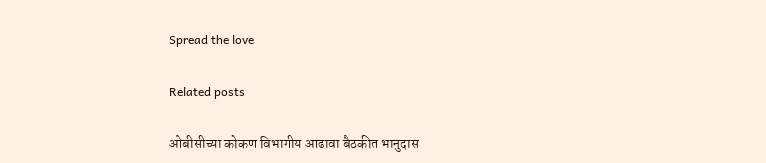Spread the love

Related posts

ओबीसीच्या कोकण विभागीय आढावा बैठकीत भानुदास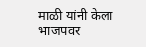माळी यांनी केला भाजपवर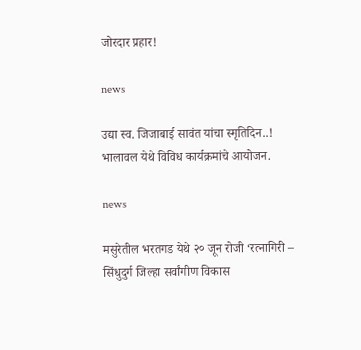जोरदार प्रहार!

news

उद्या स्व. जिजाबाई सावंत यांचा स्मृतिदिन..! भालावल येथे विविध कार्यक्रमांचे आयोजन.

news

मसुरेतील भरतगड येथे २० जून रोजी ‘रत्नागिरी – सिंधुदुर्ग जिल्हा सर्वांगीण विकास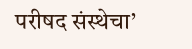परीषद संस्थेचा’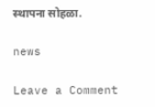स्थापना सोहळा.

news

Leave a Comment